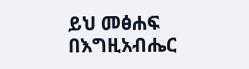ይህ መፅሐፍ በእግዚአብሔር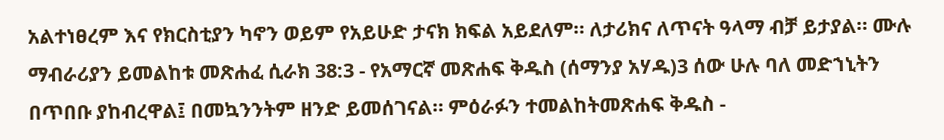አልተነፀረም እና የክርስቲያን ካኖን ወይም የአይሁድ ታናክ ክፍል አይደለም። ለታሪክና ለጥናት ዓላማ ብቻ ይታያል። ሙሉ ማብራሪያን ይመልከቱ መጽሐፈ ሲራክ 38:3 - የአማርኛ መጽሐፍ ቅዱስ (ሰማንያ አሃዱ)3 ሰው ሁሉ ባለ መድኀኒትን በጥበቡ ያከብረዋል፤ በመኳንንትም ዘንድ ይመሰገናል። ምዕራፉን ተመልከትመጽሐፍ ቅዱስ -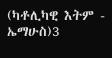(ካቶሊካዊ እትም - ኤማሁስ)3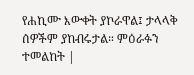የሐኪሙ እውቀት ያኮራዋል፤ ታላላቅ ሰዎችም ያከብሩታል። ምዕራፉን ተመልከት |